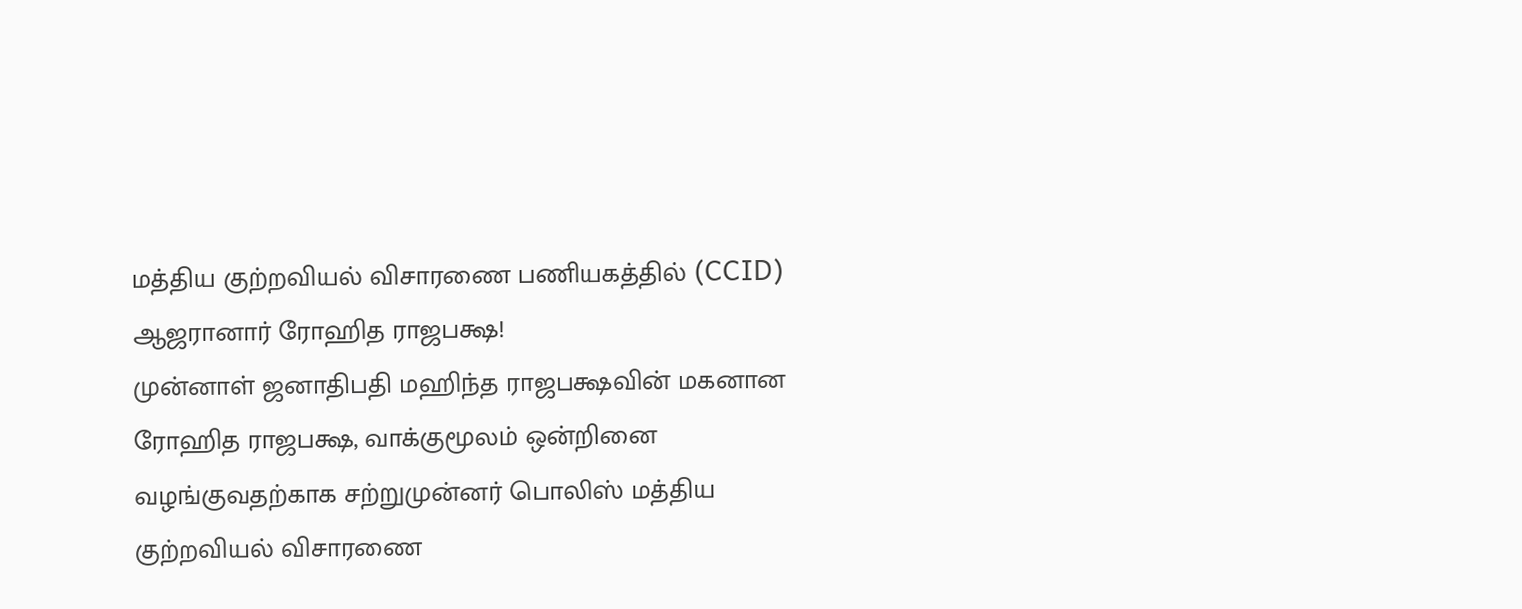மத்திய குற்றவியல் விசாரணை பணியகத்தில் (CCID) ஆஜரானார் ரோஹித ராஜபக்ஷ!
முன்னாள் ஜனாதிபதி மஹிந்த ராஜபக்ஷவின் மகனான ரோஹித ராஜபக்ஷ, வாக்குமூலம் ஒன்றினை வழங்குவதற்காக சற்றுமுன்னர் பொலிஸ் மத்திய குற்றவியல் விசாரணை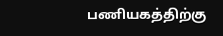பணியகத்திற்கு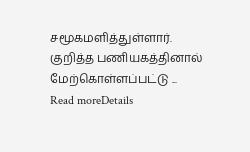சமூகமளித்துள்ளார். குறித்த பணியகத்தினால் மேற்கொள்ளப்பட்டு ...
Read moreDetails